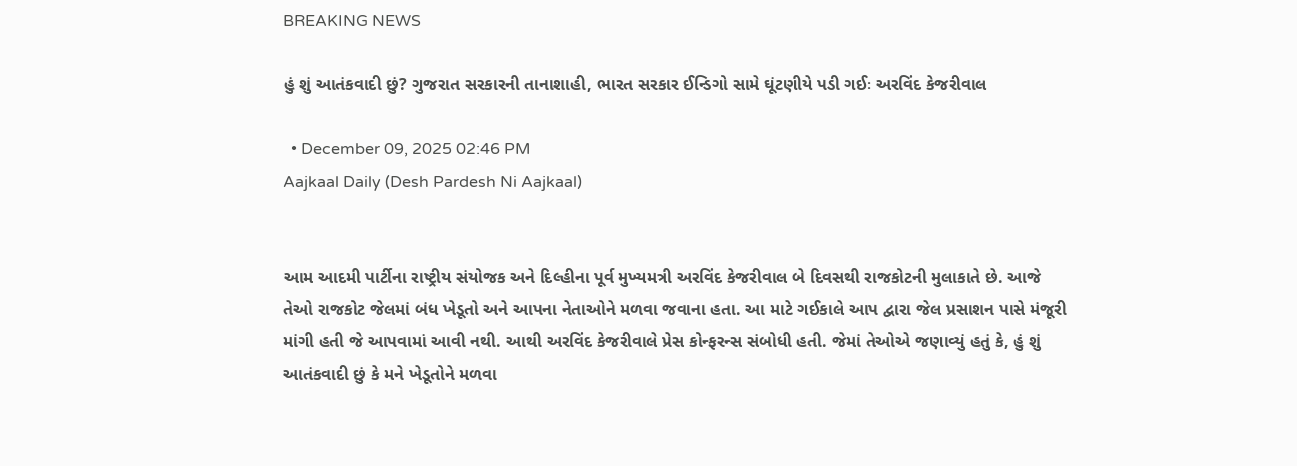BREAKING NEWS

હું શું આતંકવાદી છું? ગુજરાત સરકારની તાનાશાહી, ભારત સરકાર ઈન્ડિગો સામે ઘૂંટણીયે પડી ગઈઃ અરવિંદ કેજરીવાલ

  • December 09, 2025 02:46 PM
Aajkaal Daily (Desh Pardesh Ni Aajkaal)


આમ આદમી પાર્ટીના રાષ્ટ્રીય સંયોજક અને દિલ્હીના પૂર્વ મુખ્યમત્રી અરવિંદ કેજરીવાલ બે દિવસથી રાજકોટની મુલાકાતે છે. આજે તેઓ રાજકોટ જેલમાં બંધ ખેડૂતો અને આપના નેતાઓને મળવા જવાના હતા. આ માટે ગઈકાલે આપ દ્વારા જેલ પ્રસાશન પાસે મંજૂરી માંગી હતી જે આપવામાં આવી નથી. આથી અરવિંદ કેજરીવાલે પ્રેસ કોન્ફરન્સ સંબોધી હતી. જેમાં તેઓએ જણાવ્યું હતું કે, હું શું આતંકવાદી છું કે મને ખેડૂતોને મળવા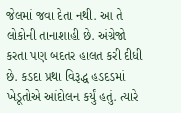જેલમાં જવા દેતા નથી. આ તે લોકોની તાનાશાહી છે. અંગ્રેજો કરતા પણ બદતર હાલત કરી દીધી છે. કડદા પ્રથા વિરૂદ્ધ હડદડમાં ખેડૂતોએ આંદોલન કર્યું હતું. ત્યારે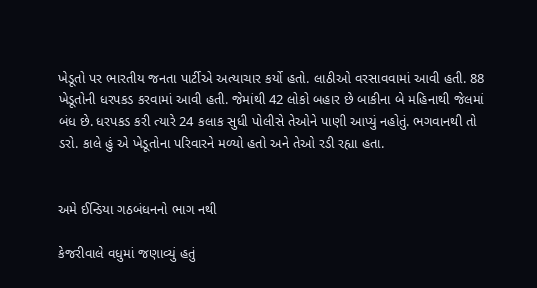ખેડૂતો પર ભારતીય જનતા પાર્ટીએ અત્યાચાર કર્યો હતો. લાઠીઓ વરસાવવામાં આવી હતી. 88 ખેડૂતોની ધરપકડ કરવામાં આવી હતી. જેમાંથી 42 લોકો બહાર છે બાકીના બે મહિનાથી જેલમાં બંધ છે. ધરપકડ કરી ત્યારે 24 કલાક સુધી પોલીસે તેઓને પાણી આપ્યું નહોતું. ભગવાનથી તો ડરો. કાલે હું એ ખેડૂતોના પરિવારને મળ્યો હતો અને તેઓ રડી રહ્યા હતા.


અમે ઈન્ડિયા ગઠબંધનનો ભાગ નથી

કેજરીવાલે વધુમાં જણાવ્યું હતું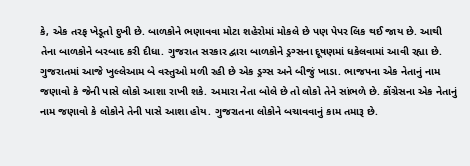કે, એક તરફ ખેડૂતો દુખી છે. બાળકોને ભણાવવા મોટા શહેરોમાં મોકલે છે પણ પેપર લિક થઈ જાય છે. આથી તેના બાળકોને બરબાદ કરી દીધા. ગુજરાત સરકાર દ્વારા બાળકોને ડ્રગ્સના દૂષણમાં ધકેલવામાં આવી રહ્યા છે. ગુજરાતમાં આજે ખુલ્લેઆમ બે વસ્તુઓ મળી રહી છે એક ડ્રગ્સ અને બીજું ખાડા. ભાજપના એક નેતાનું નામ જણાવો કે જેની પાસે લોકો આશા રાખી શકે. અમારા નેતા બોલે છે તો લોકો તેને સાંભળે છે. કોંગ્રેસના એક નેતાનું નામ જણાવો કે લોકોને તેની પાસે આશા હોય. ગુજરાતના લોકોને બચાવવાનું કામ તમારૂ છે.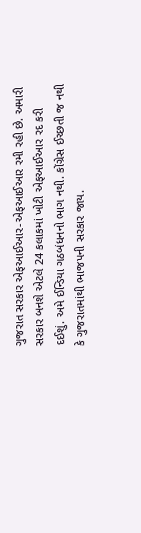ગુજરાત સરકાર એફઆઈઆર-એફઆઈઆર રમી રહી છે. અમારી સરકાર બનશે એટલે 24 કલાકમાં ખોટી એફઆઈઆર રદ કરી દઈશું. અમે ઈન્ડિયા ગઠબંધનનો ભાગ નથી. કોંગ્રેસ ઈચ્છતી જ નથી કે ગુજરાતમાંથી ભાજપની સરકાર જાય.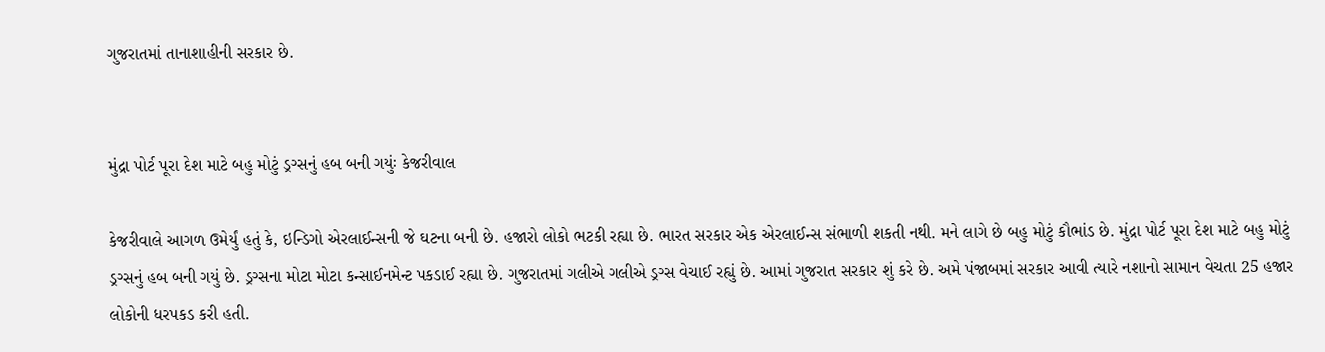ગુજરાતમાં તાનાશાહીની સરકાર છે.


મુંદ્રા પોર્ટ પૂરા દેશ માટે બહુ મોટું ડ્રગ્સનું હબ બની ગયુંઃ કેજરીવાલ

કેજરીવાલે આગળ ઉમેર્યું હતું કે, ઇન્ડિગો એરલાઈન્સની જે ઘટના બની છે. હજારો લોકો ભટકી રહ્યા છે. ભારત સરકાર એક એરલાઈન્સ સંભાળી શકતી નથી. મને લાગે છે બહુ મોટું કૌભાંડ છે. મુંદ્રા પોર્ટ પૂરા દેશ માટે બહુ મોટું ડ્રગ્સનું હબ બની ગયું છે. ડ્રગ્સના મોટા મોટા કન્સાઈનમેન્ટ પકડાઈ રહ્યા છે. ગુજરાતમાં ગલીએ ગલીએ ડ્રગ્સ વેચાઈ રહ્યું છે. આમાં ગુજરાત સરકાર શું કરે છે. અમે પંજાબમાં સરકાર આવી ત્યારે નશાનો સામાન વેચતા 25 હજાર લોકોની ધરપકડ કરી હતી.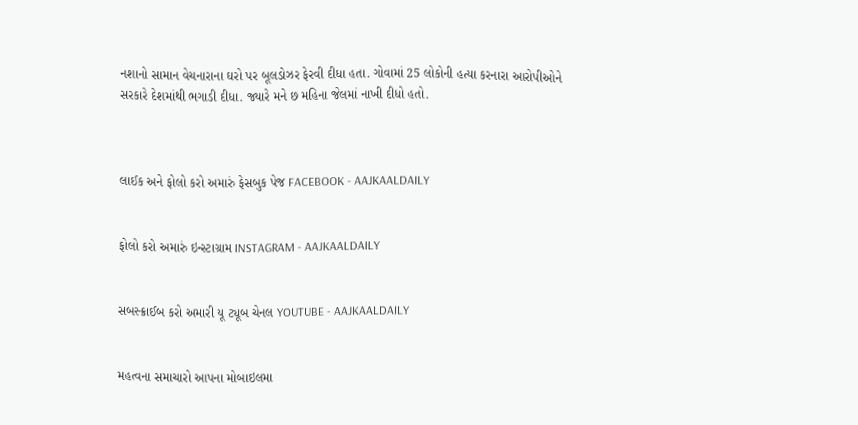નશાનો સામાન વેચનારાના ઘરો પર બૂલડોઝર ફેરવી દીધા હતા. ગોવામાં 25 લોકોની હત્યા કરનારા આરોપીઓને સરકારે દેશમાંથી ભગાડી દીધા. જ્યારે મને છ મહિના જેલમાં નાખી દીધો હતો.



લાઈક અને ફોલો કરો અમારું ફેસબુક પેજ FACEBOOK - AAJKAALDAILY


ફોલો કરો અમારું ઇન્સ્ટાગ્રામ INSTAGRAM - AAJKAALDAILY


સબસ્ક્રાઈબ કરો અમારી યૂ ટ્યૂબ ચેનલ YOUTUBE - AAJKAALDAILY


મહત્વના સમાચારો આપના મોબાઇલમા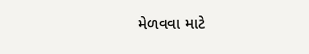મેળવવા માટે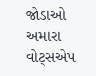જોડાઓ અમારા વોટ્સએપ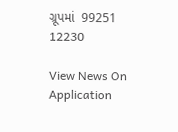ગ્રૂપમાં  99251 12230

View News On Application